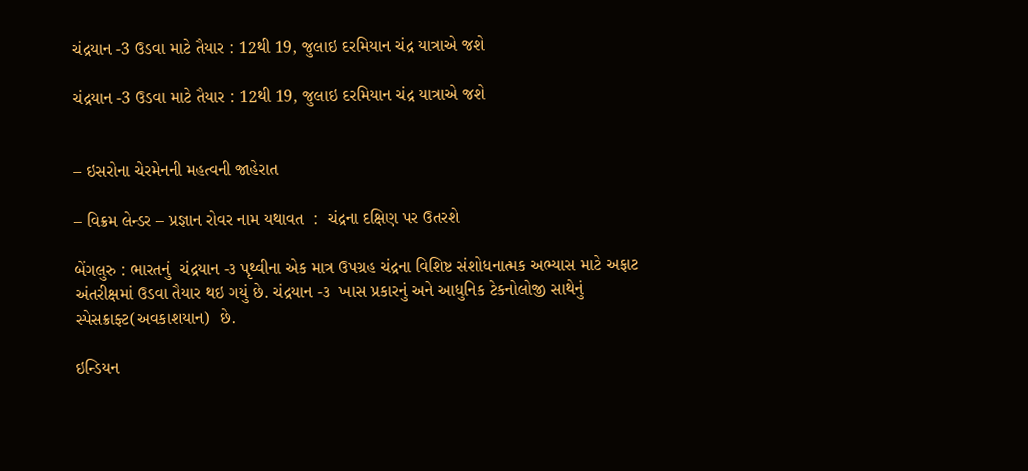ચંદ્રયાન -3 ઉડવા માટે તૈયાર : 12થી 19, જુલાઇ દરમિયાન ચંદ્ર યાત્રાએ જશે

ચંદ્રયાન -3 ઉડવા માટે તૈયાર : 12થી 19, જુલાઇ દરમિયાન ચંદ્ર યાત્રાએ જશે


– ઇસરોના ચેરમેનની મહત્વની જાહેરાત

– વિક્રમ લેન્ડર – પ્રજ્ઞાન રોવર નામ યથાવત  :  ચંદ્રના દક્ષિણ પર ઉતરશે

બેંગલુરુ : ભારતનું  ચંદ્રયાન -૩ પૃથ્વીના એક માત્ર ઉપગ્રહ ચંદ્રના વિશિષ્ટ સંશોધનાત્મક અભ્યાસ માટે અફાટ અંતરીક્ષમાં ઉડવા તૈયાર થઇ ગયું છે. ચંદ્રયાન -૩  ખાસ પ્રકારનું અને આધુનિક ટેકનોલોજી સાથેનું સ્પેસક્રાફ્ટ(અવકાશયાન)  છે.

ઇન્ડિયન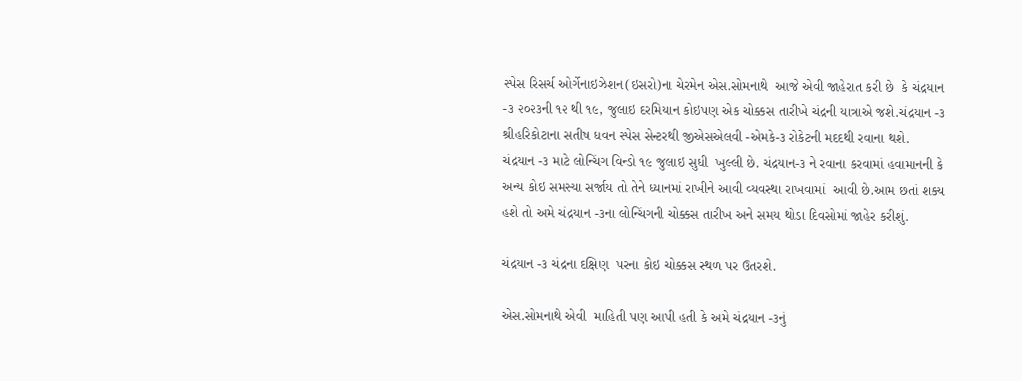સ્પેસ રિસર્ચ ઓર્ગેનાઇઝેશન(ઇસરો)ના ચેરમેન એસ.સોમનાથે  આજે એવી જાહેરાત કરી છે  કે ચંદ્રયાન -૩ ૨૦૨૩ની ૧૨ થી ૧૯, જુલાઇ દરમિયાન કોઇપણ એક ચોક્કસ તારીખે ચંદ્રની યાત્રાએ જશે.ચંદ્રયાન -૩  શ્રીહરિકોટાના સતીષ ધવન સ્પેસ સેન્ટરથી જીએસએલવી -એમકે-૩ રોકેટની મદદથી રવાના થશે. ચંદ્રયાન -૩ માટે લોન્ચિંગ વિન્ડો ૧૯ જુલાઇ સુધી  ખુલ્લી છે. ચંદ્રયાન-૩ ને રવાના કરવામાં હવામાનની કે અન્ય કોઇ સમસ્યા સર્જાય તો તેને ધ્યાનમાં રાખીને આવી વ્યવસ્થા રાખવામાં  આવી છે.આમ છતાં શક્ય હશે તો અમે ચંદ્રયાન -૩ના લોન્ચિંગની ચોક્કસ તારીખ અને સમય થોડા દિવસોમાં જાહેર કરીશું.

ચંદ્રયાન -૩ ચંદ્રના દક્ષિણ  પરના કોઇ ચોક્કસ સ્થળ પર ઉતરશે.

એસ.સોમનાથે એવી  માહિતી પણ આપી હતી કે અમે ચંદ્રયાન -૩નું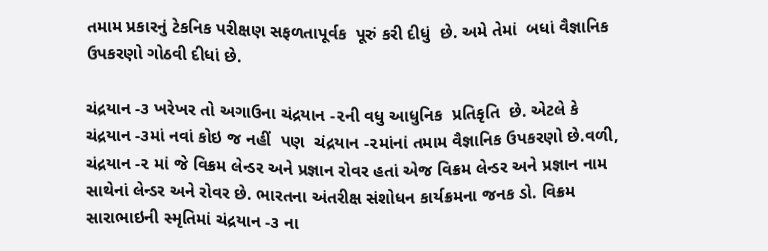તમામ પ્રકારનું ટેકનિક પરીક્ષણ સફળતાપૂર્વક  પૂરું કરી દીધું  છે. અમે તેમાં  બધાં વૈજ્ઞાનિક ઉપકરણો ગોઠવી દીધાં છે.

ચંદ્રયાન -૩ ખરેખર તો અગાઉના ચંદ્રયાન -૨ની વધુ આધુનિક  પ્રતિકૃતિ  છે. એટલે કે ચંદ્રયાન -૩માં નવાં કોઇ જ નહીં  પણ  ચંદ્રયાન -૨માંનાં તમામ વૈજ્ઞાનિક ઉપકરણો છે.વળી, ચંદ્રયાન -૨ માં જે વિક્રમ લેન્ડર અને પ્રજ્ઞાન રોવર હતાં એજ વિક્રમ લેન્ડર અને પ્રજ્ઞાન નામ સાથેનાં લેન્ડર અને રોવર છે. ભારતના અંતરીક્ષ સંશોધન કાર્યક્રમના જનક ડો. વિક્રમ સારાભાઇની સ્મૃતિમાં ચંદ્રયાન -૩ ના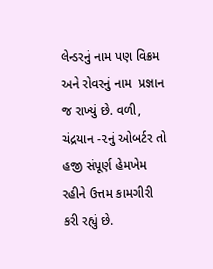લેન્ડરનું નામ પણ વિક્રમ અને રોવરનું નામ  પ્રજ્ઞાન  જ રાખ્યું છે. વળી, ચંદ્રયાન -૨નું ઓબર્ટર તો હજી સંપૂર્ણ હેમખેમ રહીને ઉત્તમ કામગીરી કરી રહ્યું છે.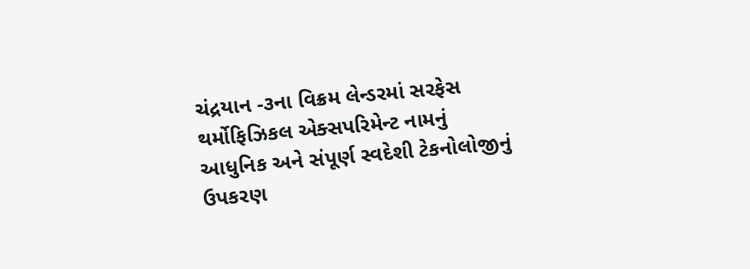ચંદ્રયાન -૩ના વિક્રમ લેન્ડરમાં સરફેસ થર્મોફિઝિકલ એક્સપરિમેન્ટ નામનું આધુનિક અને સંપૂર્ણ સ્વદેશી ટેકનોલોજીનું ઉપકરણ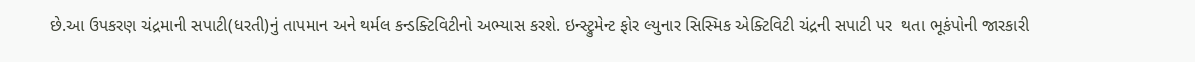છે.આ ઉપકરણ ચંદ્રમાની સપાટી(ધરતી)નું તાપમાન અને થર્મલ કન્ડક્ટિવિટીનો અભ્યાસ કરશે. ઇન્સ્ટ્રુમેન્ટ ફોર લ્યુનાર સિસ્મિક એક્ટિવિટી ચંદ્રની સપાટી પર  થતા ભૂકંપોની જારકારી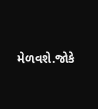મેળવશે.જોકે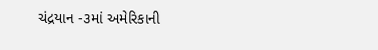ચંદ્રયાન -૩માં અમેરિકાની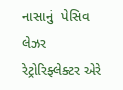નાસાનું  પેસિવ લેઝર રેટ્રોરિફ્લેક્ટર એરે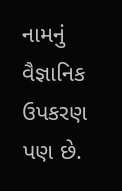નામનું વૈજ્ઞાનિક ઉપકરણ પણ છે.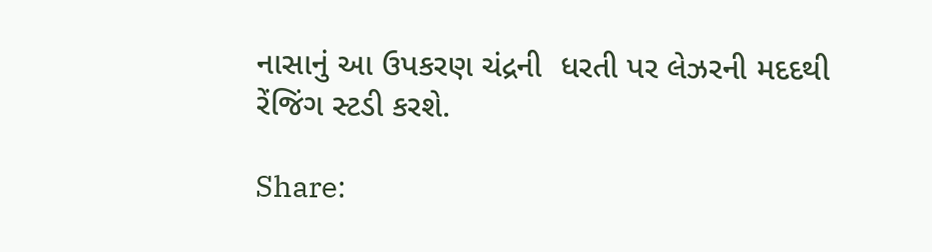નાસાનું આ ઉપકરણ ચંદ્રની  ધરતી પર લેઝરની મદદથી રેંજિંગ સ્ટડી કરશે.

Share: